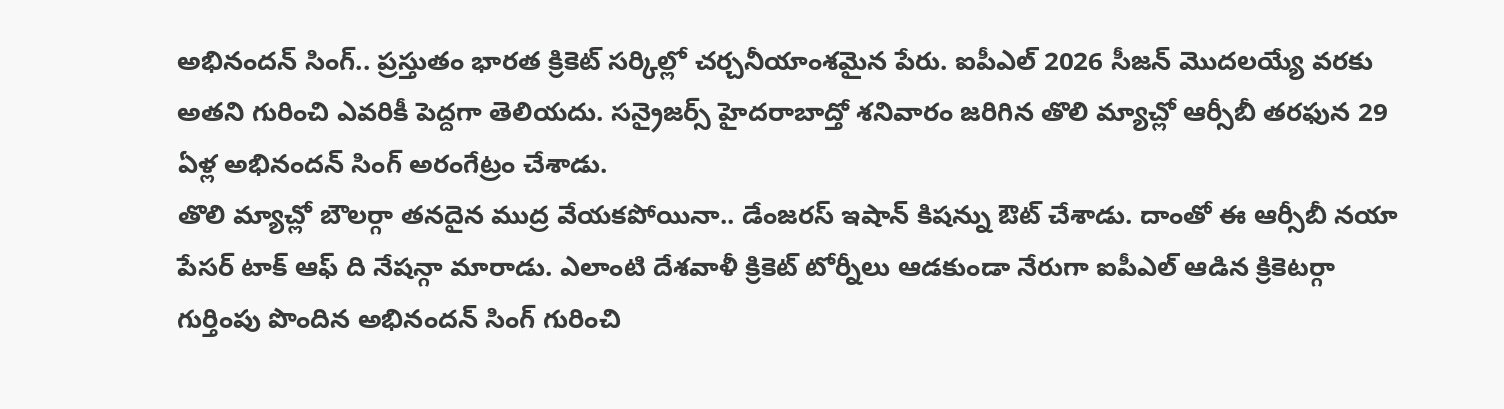అభినందన్ సింగ్.. ప్రస్తుతం భారత క్రికెట్ సర్కిల్లో చర్చనీయాంశమైన పేరు. ఐపీఎల్ 2026 సీజన్ మొదలయ్యే వరకు అతని గురించి ఎవరికీ పెద్దగా తెలియదు. సన్రైజర్స్ హైదరాబాద్తో శనివారం జరిగిన తొలి మ్యాచ్లో ఆర్సీబీ తరఫున 29 ఏళ్ల అభినందన్ సింగ్ అరంగేట్రం చేశాడు.
తొలి మ్యాచ్లో బౌలర్గా తనదైన ముద్ర వేయకపోయినా.. డేంజరస్ ఇషాన్ కిషన్ను ఔట్ చేశాడు. దాంతో ఈ ఆర్సీబీ నయా పేసర్ టాక్ ఆఫ్ ది నేషన్గా మారాడు. ఎలాంటి దేశవాళీ క్రికెట్ టోర్నీలు ఆడకుండా నేరుగా ఐపీఎల్ ఆడిన క్రికెటర్గా గుర్తింపు పొందిన అభినందన్ సింగ్ గురించి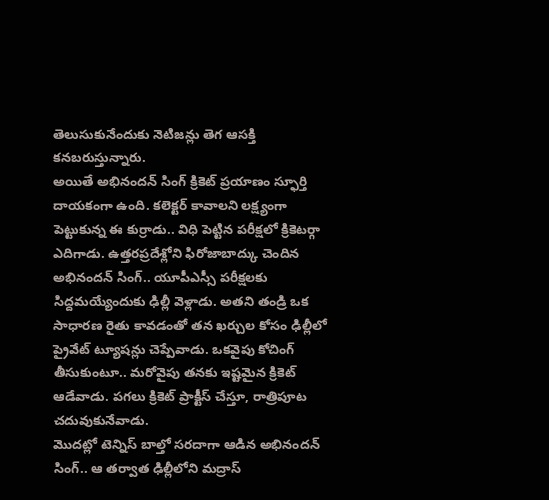తెలుసుకునేందుకు నెటిజన్లు తెగ ఆసక్తి కనబరుస్తున్నారు.
అయితే అభినందన్ సింగ్ క్రికెట్ ప్రయాణం స్ఫూర్తి దాయకంగా ఉంది. కలెక్టర్ కావాలని లక్ష్యంగా పెట్టుకున్న ఈ కుర్రాడు.. విధి పెట్టిన పరీక్షలో క్రికెటర్గా ఎదిగాడు. ఉత్తరప్రదేశ్లోని ఫిరోజాబాద్కు చెందిన అభినందన్ సింగ్.. యూపీఎస్సీ పరీక్షలకు సిద్దమయ్యేందుకు ఢిల్లీ వెళ్లాడు. అతని తండ్రి ఒక సాధారణ రైతు కావడంతో తన ఖర్చుల కోసం ఢిల్లీలో ప్రైవేట్ ట్యూషన్లు చెప్పేవాడు. ఒకవైపు కోచింగ్ తీసుకుంటూ.. మరోవైపు తనకు ఇష్టమైన క్రికెట్ ఆడేవాడు. పగలు క్రికెట్ ప్రాక్టీస్ చేస్తూ, రాత్రిపూట చదువుకునేవాడు.
మొదట్లో టెన్నిస్ బాల్తో సరదాగా ఆడిన అభినందన్ సింగ్.. ఆ తర్వాత ఢిల్లీలోని మద్రాస్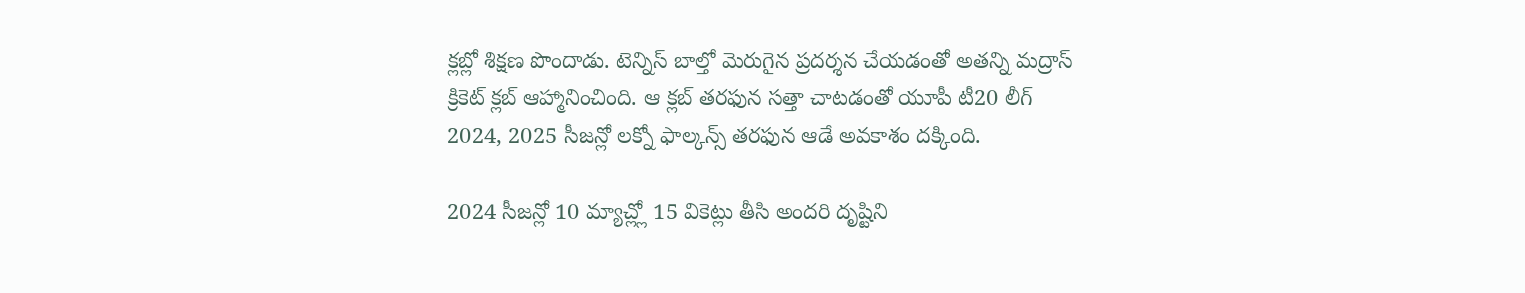క్లబ్లో శిక్షణ పొందాడు. టెన్నిస్ బాల్తో మెరుగైన ప్రదర్శన చేయడంతో అతన్ని మద్రాస్ క్రికెట్ క్లబ్ ఆహ్మానించింది. ఆ క్లబ్ తరఫున సత్తా చాటడంతో యూపీ టీ20 లీగ్ 2024, 2025 సీజన్లో లక్నో ఫాల్కన్స్ తరఫున ఆడే అవకాశం దక్కింది.

2024 సీజన్లో 10 మ్యాచ్ల్లో 15 వికెట్లు తీసి అందరి దృష్టిని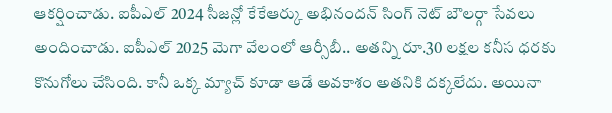ఆకర్షించాడు. ఐపీఎల్ 2024 సీజన్లో కేకేఆర్కు అభినందన్ సింగ్ నెట్ బౌలర్గా సేవలు అందించాడు. ఐపీఎల్ 2025 మెగా వేలంలో ఆర్సీబీ.. అతన్ని రూ.30 లక్షల కనీస ధరకు కొనుగోలు చేసింది. కానీ ఒక్క మ్యాచ్ కూడా ఆడే అవకాశం అతనికి దక్కలేదు. అయినా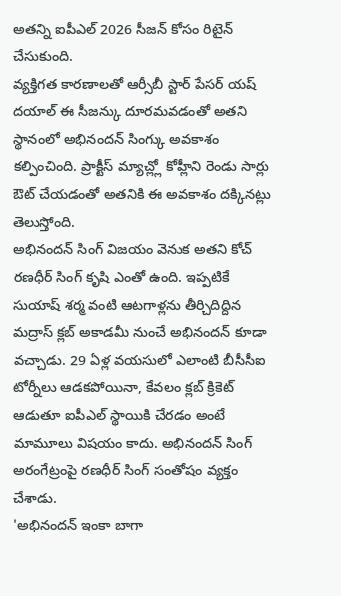అతన్ని ఐపీఎల్ 2026 సీజన్ కోసం రిటైన్ చేసుకుంది.
వ్యక్తిగత కారణాలతో ఆర్సీబీ స్టార్ పేసర్ యష్ దయాల్ ఈ సీజన్కు దూరమవడంతో అతని స్థానంలో అభినందన్ సింగ్కు అవకాశం కల్పించింది. ప్రాక్టీస్ మ్యాచ్ల్లో కోహ్లీని రెండు సార్లు ఔట్ చేయడంతో అతనికి ఈ అవకాశం దక్కినట్లు తెలుస్తోంది.
అభినందన్ సింగ్ విజయం వెనుక అతని కోచ్ రణధీర్ సింగ్ కృషి ఎంతో ఉంది. ఇప్పటికే సుయాష్ శర్మ వంటి ఆటగాళ్లను తీర్చిదిద్దిన మద్రాస్ క్లబ్ అకాడమీ నుంచే అభినందన్ కూడా వచ్చాడు. 29 ఏళ్ల వయసులో ఎలాంటి బీసీసీఐ టోర్నీలు ఆడకపోయినా, కేవలం క్లబ్ క్రికెట్ ఆడుతూ ఐపీఎల్ స్థాయికి చేరడం అంటే మామూలు విషయం కాదు. అభినందన్ సింగ్ అరంగేట్రంపై రణధీర్ సింగ్ సంతోషం వ్యక్తం చేశాడు.
'అభినందన్ ఇంకా బాగా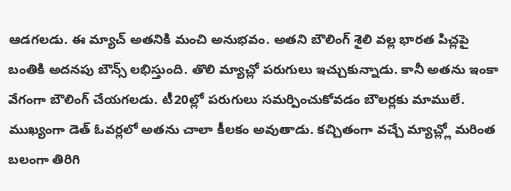ఆడగలడు. ఈ మ్యాచ్ అతనికి మంచి అనుభవం. అతని బౌలింగ్ శైలి వల్ల భారత పిచ్లపై బంతికి అదనపు బౌన్స్ లభిస్తుంది. తొలి మ్యాచ్లో పరుగులు ఇచ్చుకున్నాడు. కానీ అతను ఇంకా వేగంగా బౌలింగ్ చేయగలడు. టీ20ల్లో పరుగులు సమర్పించుకోవడం బౌలర్లకు మాములే. ముఖ్యంగా డెత్ ఓవర్లలో అతను చాలా కీలకం అవుతాడు. కచ్చితంగా వచ్చే మ్యాచ్ల్లో మరింత బలంగా తిరిగి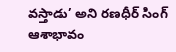వస్తాడు’ అని రణధీర్ సింగ్ ఆశాభావం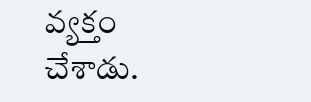వ్యక్తం చేశాడు.